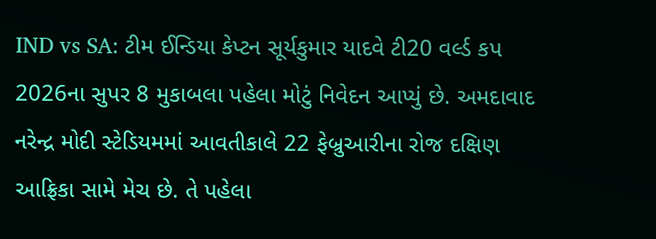IND vs SA: ટીમ ઈન્ડિયા કેપ્ટન સૂર્યકુમાર યાદવે ટી20 વર્લ્ડ કપ 2026ના સુપર 8 મુકાબલા પહેલા મોટું નિવેદન આપ્યું છે. અમદાવાદ નરેન્દ્ર મોદી સ્ટેડિયમમાં આવતીકાલે 22 ફેબ્રુઆરીના રોજ દક્ષિણ આફ્રિકા સામે મેચ છે. તે પહેલા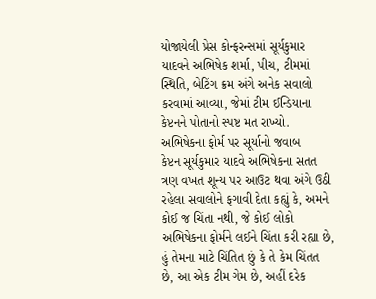યોજાયેલી પ્રેસ કોન્ફરન્સમાં સૂર્યકુમાર યાદવને અભિષેક શર્મા, પીચ, ટીમમાં સ્થિતિ, બેટિંગ ક્રમ અંગે અનેક સવાલો કરવામાં આવ્યા, જેમાં ટીમ ઈન્ડિયાના કેપ્ટનને પોતાનો સ્પષ્ટ મત રાખ્યો.
અભિષેકના ફોર્મ પર સૂર્યાનો જવાબ
કેપ્ટન સૂર્યકુમાર યાદવે અભિષેકના સતત ત્રણ વખત શૂન્ય પર આઉટ થવા અંગે ઉઠી રહેલા સવાલોને ફગાવી દેતા કહ્યું કે, અમને કોઈ જ ચિંતા નથી, જે કોઈ લોકો અભિષેકના ફોર્મને લઈને ચિંતા કરી રહ્યા છે, હું તેમના માટે ચિંતિત છું કે તે કેમ ચિંતત છે, આ એક ટીમ ગેમ છે, અહીં દરેક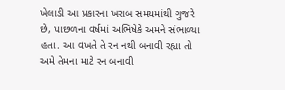ખેલાડી આ પ્રકારના ખરાબ સમયમાંથી ગુજરે છે, પાછળના વર્ષમાં અભિષેકે અમને સંભાળ્યા હતા. આ વખતે તે રન નથી બનાવી રહ્યા તો અમે તેમના માટે રન બનાવી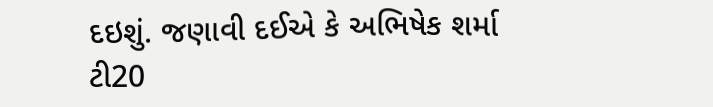દઇશું. જણાવી દઈએ કે અભિષેક શર્મા ટી20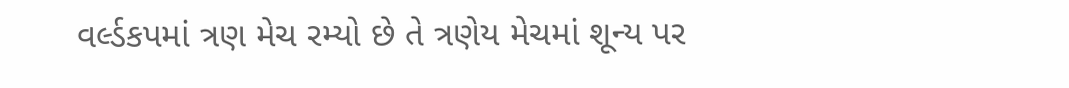વર્લ્ડકપમાં ત્રણ મેચ રમ્યો છે તે ત્રણેય મેચમાં શૂન્ય પર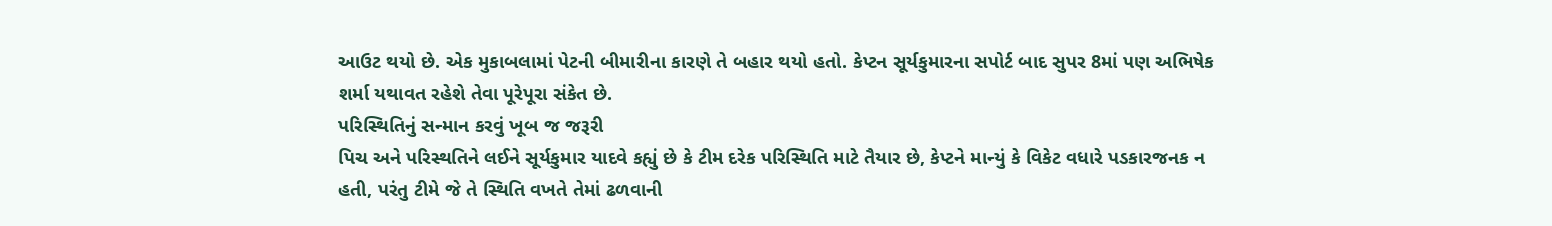આઉટ થયો છે. એક મુકાબલામાં પેટની બીમારીના કારણે તે બહાર થયો હતો. કેપ્ટન સૂર્યકુમારના સપોર્ટ બાદ સુપર 8માં પણ અભિષેક શર્મા યથાવત રહેશે તેવા પૂરેપૂરા સંકેત છે.
પરિસ્થિતિનું સન્માન કરવું ખૂબ જ જરૂરી
પિચ અને પરિસ્થતિને લઈને સૂર્યકુમાર યાદવે કહ્યું છે કે ટીમ દરેક પરિસ્થિતિ માટે તૈયાર છે, કેપ્ટને માન્યું કે વિકેટ વધારે પડકારજનક ન હતી, પરંતુ ટીમે જે તે સ્થિતિ વખતે તેમાં ઢળવાની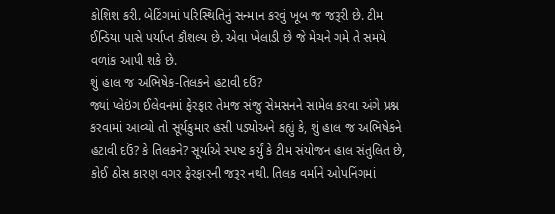કોશિશ કરી. બેટિંગમાં પરિસ્થિતિનું સન્માન કરવું ખૂબ જ જરૂરી છે. ટીમ ઈન્ડિયા પાસે પર્યાપ્ત કૌશલ્ય છે. એવા ખેલાડી છે જે મેચને ગમે તે સમયે વળાંક આપી શકે છે.
શું હાલ જ અભિષેક-તિલકને હટાવી દઉં?
જ્યાં પ્લેઇંગ ઈલેવનમાં ફેરફાર તેમજ સંજુ સેમસનને સામેલ કરવા અંગે પ્રશ્ન કરવામાં આવ્યો તો સૂર્યકુમાર હસી પડ્યોઅને કહ્યું કે, શું હાલ જ અભિષેકને હટાવી દઉં? કે તિલકને? સૂર્યાએ સ્પષ્ટ કર્યું કે ટીમ સંયોજન હાલ સંતુલિત છે, કોઈ ઠોસ કારણ વગર ફેરફારની જરૂર નથી. તિલક વર્માને ઓપનિંગમાં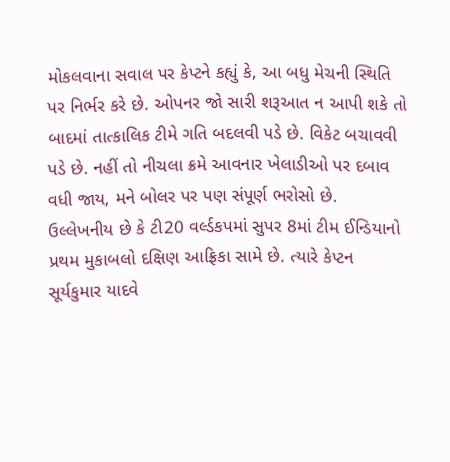મોકલવાના સવાલ પર કેપ્ટને કહ્યું કે, આ બધુ મેચની સ્થિતિ પર નિર્ભર કરે છે. ઓપનર જો સારી શરૂઆત ન આપી શકે તો બાદમાં તાત્કાલિક ટીમે ગતિ બદલવી પડે છે. વિકેટ બચાવવી પડે છે. નહીં તો નીચલા ક્રમે આવનાર ખેલાડીઓ પર દબાવ વધી જાય, મને બોલર પર પણ સંપૂર્ણ ભરોસો છે.
ઉલ્લેખનીય છે કે ટી20 વર્લ્ડકપમાં સુપર 8માં ટીમ ઈન્ડિયાનો પ્રથમ મુકાબલો દક્ષિણ આફ્રિકા સામે છે. ત્યારે કેપ્ટન સૂર્યકુમાર યાદવે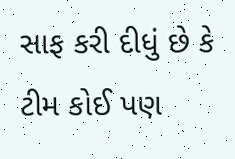સાફ કરી દીધું છે કે ટીમ કોઈ પણ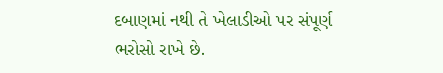દબાણમાં નથી તે ખેલાડીઓ પર સંપૂર્ણ ભરોસો રાખે છે.